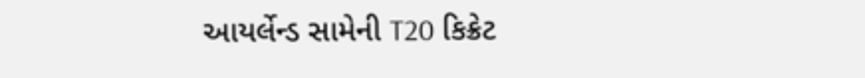આયર્લેન્ડ સામેની T20 કિક્રેટ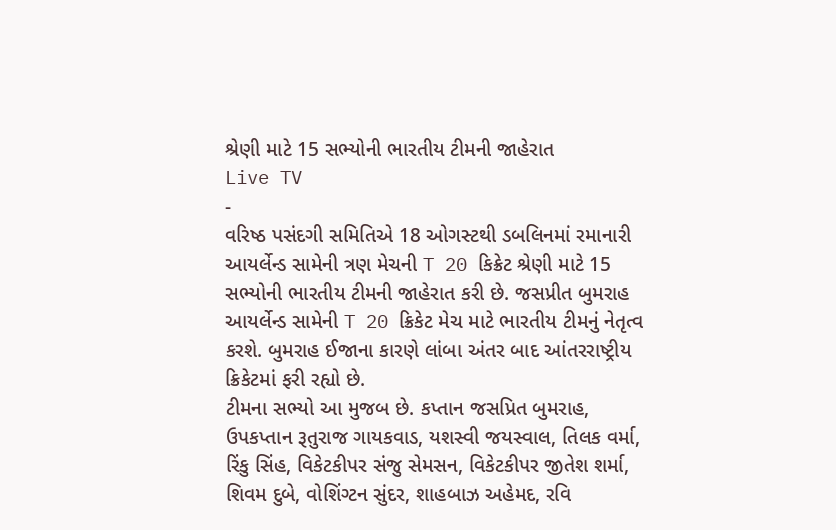શ્રેણી માટે 15 સભ્યોની ભારતીય ટીમની જાહેરાત
Live TV
-
વરિષ્ઠ પસંદગી સમિતિએ 18 ઓગસ્ટથી ડબલિનમાં રમાનારી આયર્લેન્ડ સામેની ત્રણ મેચની T 20 કિક્રેટ શ્રેણી માટે 15 સભ્યોની ભારતીય ટીમની જાહેરાત કરી છે. જસપ્રીત બુમરાહ આયર્લેન્ડ સામેની T 20 ક્રિકેટ મેચ માટે ભારતીય ટીમનું નેતૃત્વ કરશે. બુમરાહ ઈજાના કારણે લાંબા અંતર બાદ આંતરરાષ્ટ્રીય ક્રિકેટમાં ફરી રહ્યો છે.
ટીમના સભ્યો આ મુજબ છે. કપ્તાન જસપ્રિત બુમરાહ, ઉપકપ્તાન રૂતુરાજ ગાયકવાડ, યશસ્વી જયસ્વાલ, તિલક વર્મા, રિંકુ સિંહ, વિકેટકીપર સંજુ સેમસન, વિકેટકીપર જીતેશ શર્મા, શિવમ દુબે, વોશિંગ્ટન સુંદર, શાહબાઝ અહેમદ, રવિ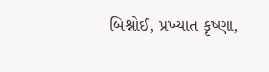બિશ્નોઈ, પ્રખ્યાત કૃષ્ણા,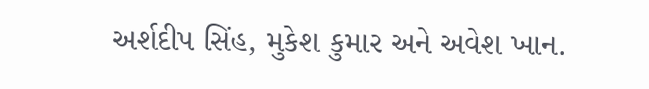અર્શદીપ સિંહ, મુકેશ કુમાર અને અવેશ ખાન.